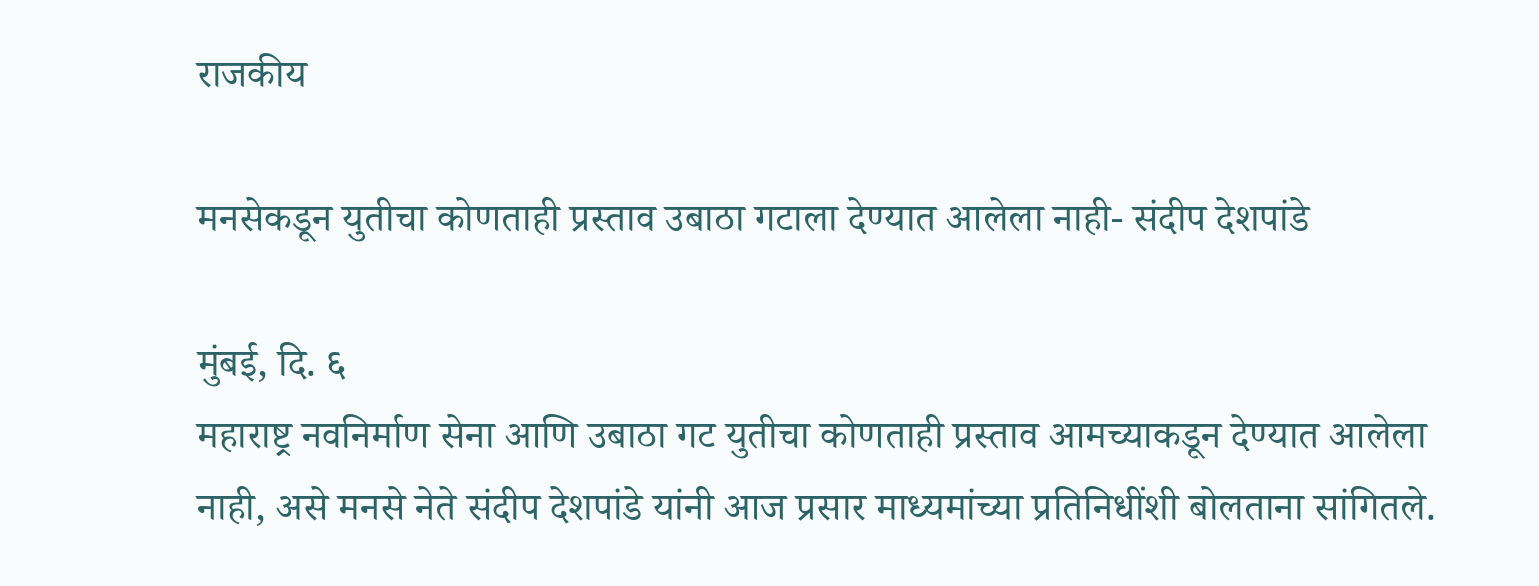राजकीय

मनसेकडून युतीचा कोणताही प्रस्ताव उबाठा गटाला देण्यात आलेला नाही- संदीप देशपांडे

मुंबई, दि. ६
महाराष्ट्र नवनिर्माण सेना आणि उबाठा गट युतीचा कोणताही प्रस्ताव आमच्याकडून देण्यात आलेला नाही, असे मनसे नेते संदीप देशपांडे यांनी आज प्रसार माध्यमांच्या प्रतिनिधींशी बोलताना सांगितले.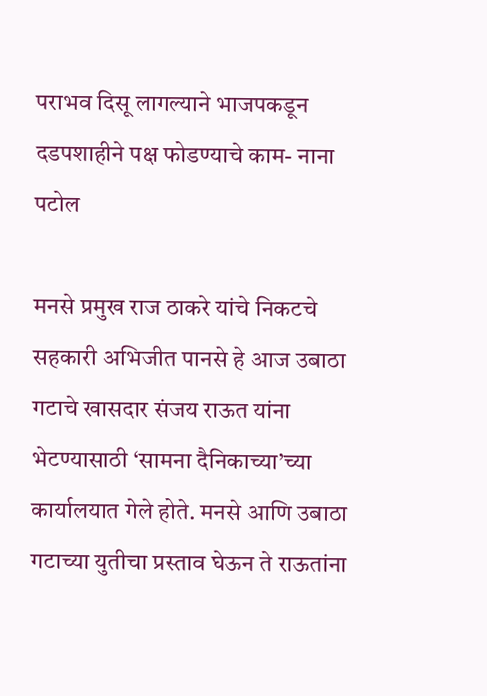पराभव दिसू लागल्याने भाजपकडून दडपशाहीने पक्ष फोडण्याचे काम- नाना पटोल

मनसे प्रमुख राज ठाकरे यांचे निकटचे सहकारी अभिजीत पानसे हे आज उबाठा गटाचे खासदार संजय राऊत यांना भेटण्यासाठी ‘सामना दैनिकाच्या’च्या कार्यालयात गेले होते. मनसे आणि उबाठा गटाच्या युतीचा प्रस्ताव घेऊन ते राऊतांना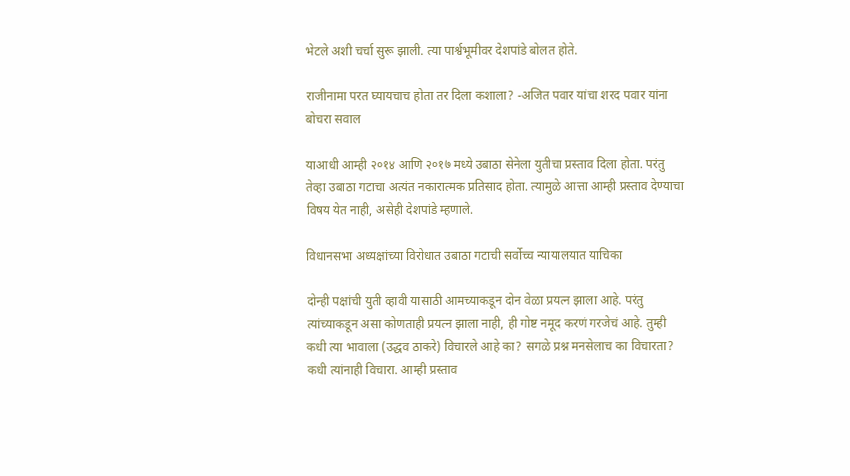भेटले अशी चर्चा सुरू झाली. त्या पार्श्वभूमीवर देशपांडे बोलत होते.

राजीनामा परत घ्यायचाच होता तर दिला कशाला? -अजित पवार यांचा शरद पवार यांना बोचरा सवाल

याआधी आम्ही २०१४ आणि २०१७ मध्ये उबाठा सेनेला युतीचा प्रस्ताव दिला होता. परंतु तेव्हा उबाठा गटाचा अत्यंत नकारात्मक प्रतिसाद होता. त्यामुळे आत्ता आम्ही प्रस्ताव देण्याचा विषय येत नाही, असेही देशपांडे म्हणाले.

विधानसभा अध्यक्षांच्या विरोधात उबाठा गटाची सर्वोच्च न्यायालयात याचिका

दोन्ही पक्षांची युती व्हावी यासाठी आमच्याकडून दोन वेळा प्रयत्न झाला आहे. परंतु त्यांच्याकडून असा कोणताही प्रयत्न झाला नाही, ही गोष्ट नमूद करणं गरजेचं आहे. तुम्ही कधी त्या भावाला (उद्धव ठाकरे) विचारले आहे का? सगळे प्रश्न मनसेलाच का विचारता? कधी त्यांनाही विचारा. आम्ही प्रस्ताव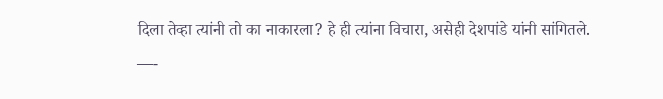दिला तेव्हा त्यांनी तो का नाकारला? हे ही त्यांना विचारा, असेही देशपांडे यांनी सांगितले.
—-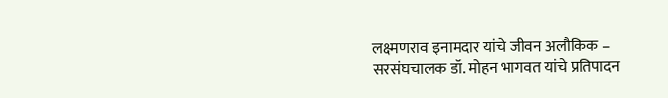लक्ष्मणराव इनामदार यांचे जीवन अलौकिक – सरसंघचालक डॉ. मोहन भागवत यांचे प्रतिपादन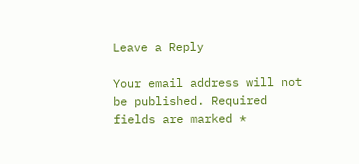Leave a Reply

Your email address will not be published. Required fields are marked *